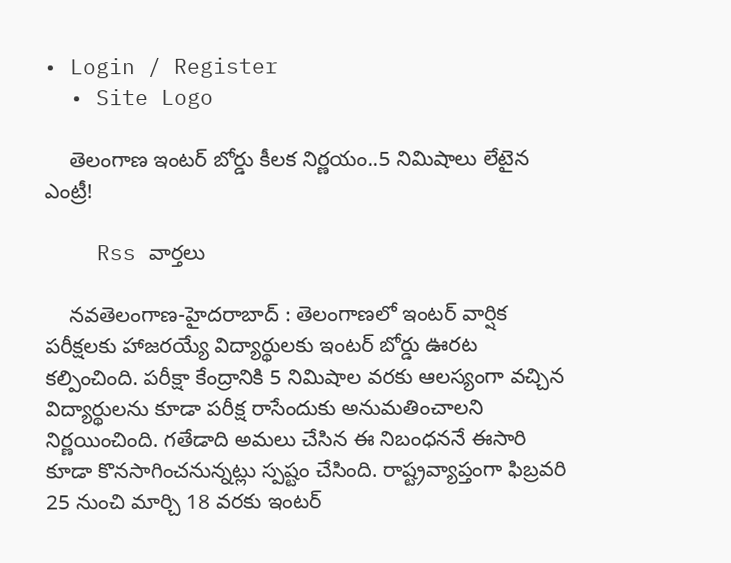• Login / Register
  • Site Logo

    తెలంగాణ ఇంటర్ బోర్డు కీలక నిర్ణయం..5 నిమిషాలు లేటైన ఎంట్రీ!

    Rss వార్తలు

    న‌వ‌తెలంగాణ‌-హైద‌రాబాద్ : తెలంగాణలో ఇంటర్ వార్షిక పరీక్షలకు హాజరయ్యే విద్యార్థులకు ఇంటర్ బోర్డు ఊరట కల్పించింది. పరీక్షా కేంద్రానికి 5 నిమిషాల వరకు ఆలస్యంగా వచ్చిన విద్యార్థులను కూడా పరీక్ష రాసేందుకు అనుమతించాలని నిర్ణయించింది. గతేడాది అమలు చేసిన ఈ నిబంధననే ఈసారి కూడా కొనసాగించనున్నట్లు స్పష్టం చేసింది. రాష్ట్రవ్యాప్తంగా ఫిబ్రవరి 25 నుంచి మార్చి 18 వరకు ఇంటర్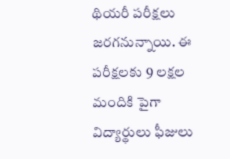థియరీ పరీక్షలు జరగనున్నాయి. ఈ పరీక్షలకు 9 లక్షల మందికి పైగా విద్యార్థులు ఫీజులు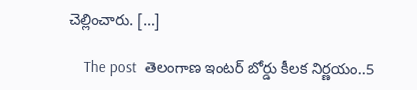చెల్లించారు. […]

    The post  తెలంగాణ ఇంటర్ బోర్డు కీలక నిర్ణయం..5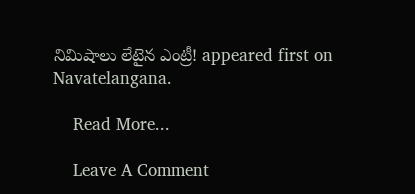నిమిషాలు లేటైన ఎంట్రీ! appeared first on Navatelangana.

    Read More...

    Leave A Comment